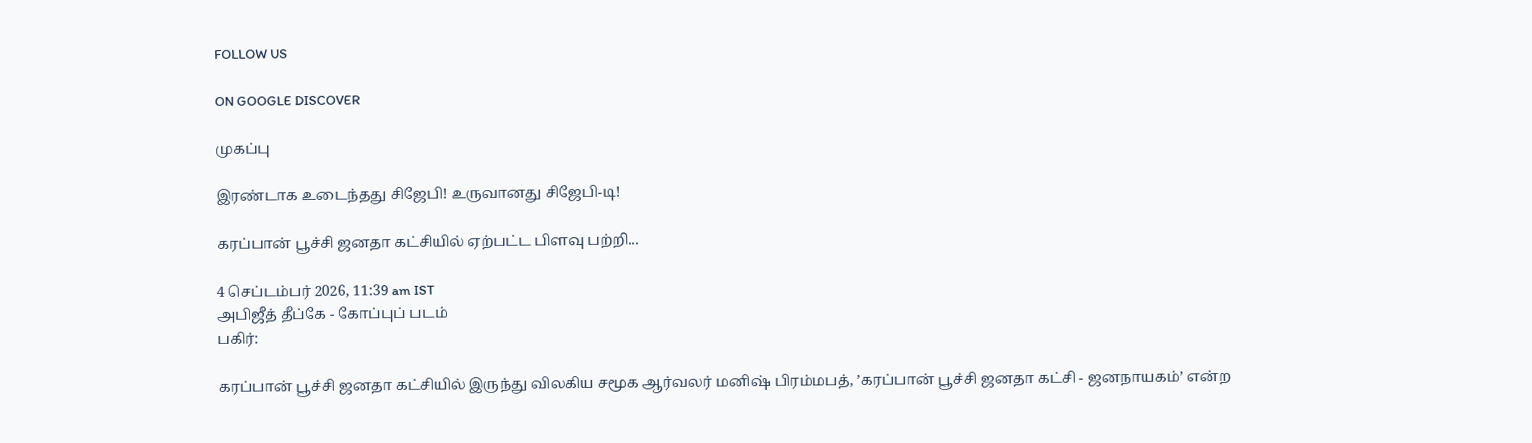FOLLOW US

ON GOOGLE DISCOVER

முகப்பு

இரண்டாக உடைந்தது சிஜேபி! உருவானது சிஜேபி-டி!

கரப்பான் பூச்சி ஜனதா கட்சியில் ஏற்பட்ட பிளவு பற்றி...

4 செப்டம்பர் 2026, 11:39 am IST
அபிஜீத் தீப்கே - கோப்புப் படம்
பகிர்:

கரப்பான் பூச்சி ஜனதா கட்சியில் இருந்து விலகிய சமூக ஆர்வலர் மனிஷ் பிரம்மபத், ’கரப்பான் பூச்சி ஜனதா கட்சி - ஜனநாயகம்’ என்ற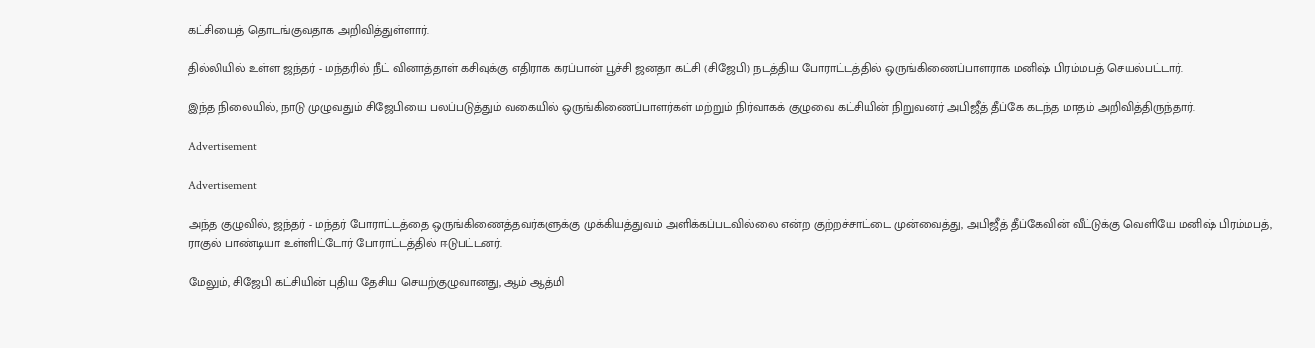கட்சியைத் தொடங்குவதாக அறிவித்துள்ளார்.

தில்லியில் உள்ள ஜந்தர் - மந்தரில் நீட் வினாத்தாள் கசிவுக்கு எதிராக கரப்பான் பூச்சி ஜனதா கட்சி (சிஜேபி) நடத்திய போராட்டத்தில் ஒருங்கிணைப்பாளராக மனிஷ் பிரம்மபத் செயல்பட்டார்.

இந்த நிலையில், நாடு முழுவதும் சிஜேபியை பலப்படுத்தும் வகையில் ஒருங்கிணைப்பாளர்கள் மற்றும் நிர்வாகக் குழுவை கட்சியின் நிறுவனர் அபிஜீத் தீப்கே கடந்த மாதம் அறிவித்திருந்தார்.

Advertisement

Advertisement

அந்த குழுவில், ஜந்தர் - மந்தர் போராட்டத்தை ஒருங்கிணைத்தவர்களுக்கு முக்கியத்துவம் அளிக்கப்படவில்லை என்ற குற்றச்சாட்டை முன்வைத்து, அபிஜீத் தீப்கேவின் வீட்டுக்கு வெளியே மனிஷ் பிரம்மபத், ராகுல் பாண்டியா உள்ளிட்டோர் போராட்டத்தில் ஈடுபட்டனர்.

மேலும், சிஜேபி கட்சியின் புதிய தேசிய செயற்குழுவானது, ஆம் ஆத்மி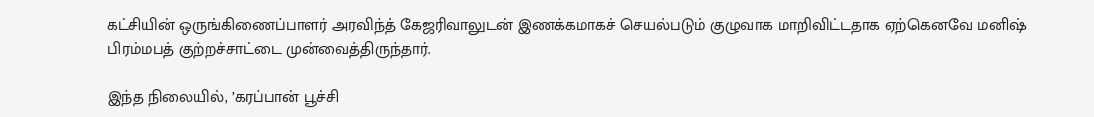கட்சியின் ஒருங்கிணைப்பாளர் அரவிந்த் கேஜரிவாலுடன் இணக்கமாகச் செயல்படும் குழுவாக மாறிவிட்டதாக ஏற்கெனவே மனிஷ் பிரம்மபத் குற்றச்சாட்டை முன்வைத்திருந்தார்.

இந்த நிலையில், ’கரப்பான் பூச்சி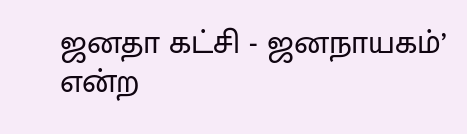ஜனதா கட்சி - ஜனநாயகம்’ என்ற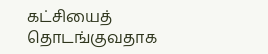கட்சியைத் தொடங்குவதாக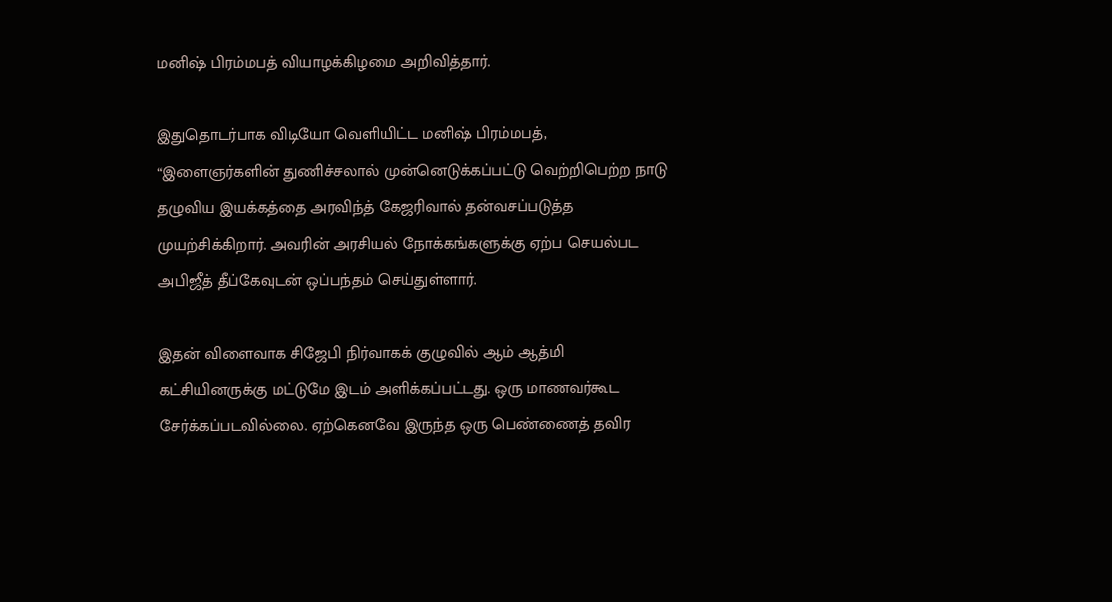மனிஷ் பிரம்மபத் வியாழக்கிழமை அறிவித்தார்.

இதுதொடர்பாக விடியோ வெளியிட்ட மனிஷ் பிரம்மபத், “இளைஞர்களின் துணிச்சலால் முன்னெடுக்கப்பட்டு வெற்றிபெற்ற நாடு தழுவிய இயக்கத்தை அரவிந்த் கேஜரிவால் தன்வசப்படுத்த முயற்சிக்கிறார். அவரின் அரசியல் நோக்கங்களுக்கு ஏற்ப செயல்பட அபிஜீத் தீப்கேவுடன் ஒப்பந்தம் செய்துள்ளார்.

இதன் விளைவாக சிஜேபி நிர்வாகக் குழுவில் ஆம் ஆத்மி கட்சியினருக்கு மட்டுமே இடம் அளிக்கப்பட்டது. ஒரு மாணவர்கூட சேர்க்கப்படவில்லை. ஏற்கெனவே இருந்த ஒரு பெண்ணைத் தவிர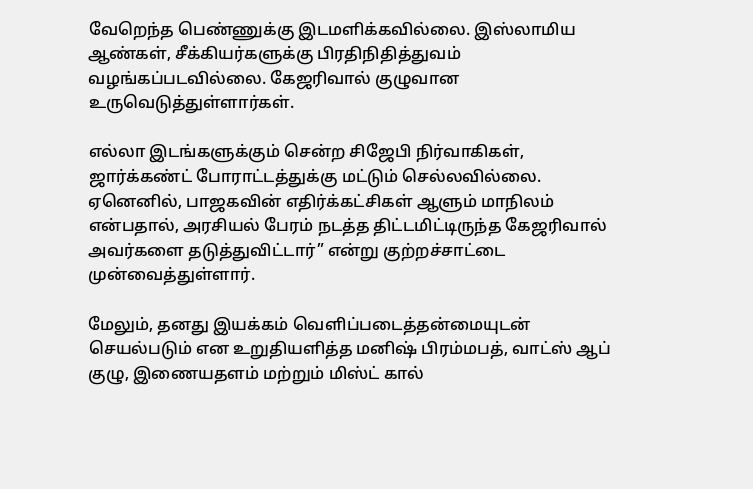வேறெந்த பெண்ணுக்கு இடமளிக்கவில்லை. இஸ்லாமிய ஆண்கள், சீக்கியர்களுக்கு பிரதிநிதித்துவம் வழங்கப்படவில்லை. கேஜரிவால் குழுவான உருவெடுத்துள்ளார்கள்.

எல்லா இடங்களுக்கும் சென்ற சிஜேபி நிர்வாகிகள், ஜார்க்கண்ட் போராட்டத்துக்கு மட்டும் செல்லவில்லை. ஏனெனில், பாஜகவின் எதிர்க்கட்சிகள் ஆளும் மாநிலம் என்பதால், அரசியல் பேரம் நடத்த திட்டமிட்டிருந்த கேஜரிவால் அவர்களை தடுத்துவிட்டார்” என்று குற்றச்சாட்டை முன்வைத்துள்ளார்.

மேலும், தனது இயக்கம் வெளிப்படைத்தன்மையுடன் செயல்படும் என உறுதியளித்த மனிஷ் பிரம்மபத், வாட்ஸ் ஆப் குழு, இணையதளம் மற்றும் மிஸ்ட் கால்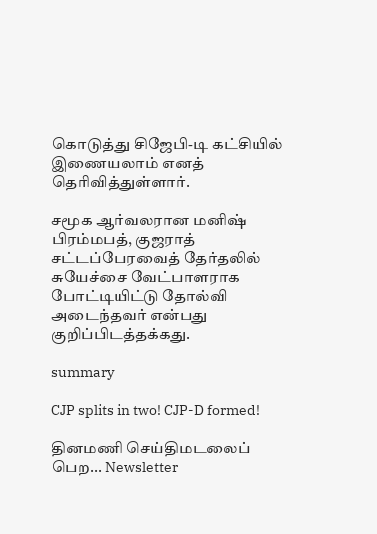கொடுத்து சிஜேபி-டி கட்சியில் இணையலாம் எனத் தெரிவித்துள்ளார்.

சமூக ஆர்வலரான மனிஷ் பிரம்மபத், குஜராத் சட்டப்பேரவைத் தேர்தலில் சுயேச்சை வேட்பாளராக போட்டியிட்டு தோல்வி அடைந்தவர் என்பது குறிப்பிடத்தக்கது.

summary

CJP splits in two! CJP-D formed!

தினமணி செய்திமடலைப் பெற... Newsletter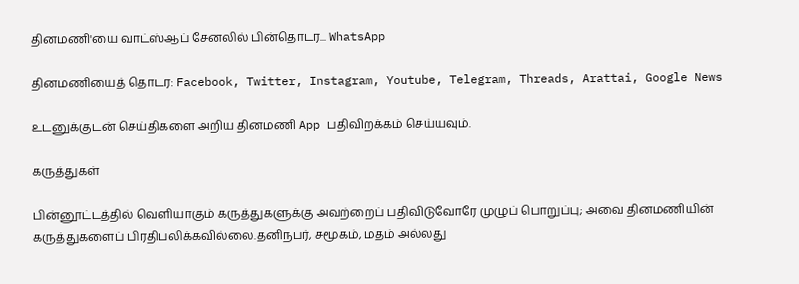தினமணி'யை வாட்ஸ்ஆப் சேனலில் பின்தொடர... WhatsApp

தினமணியைத் தொடர: Facebook, Twitter, Instagram, Youtube, Telegram, Threads, Arattai, Google News

உடனுக்குடன் செய்திகளை அறிய தினமணி App பதிவிறக்கம் செய்யவும்.

கருத்துகள்

பின்னூட்டத்தில் வெளியாகும் கருத்துகளுக்கு அவற்றைப் பதிவிடுவோரே முழுப் பொறுப்பு; அவை தினமணியின் கருத்துகளைப் பிரதிபலிக்கவில்லை.தனிநபர், சமூகம், மதம் அல்லது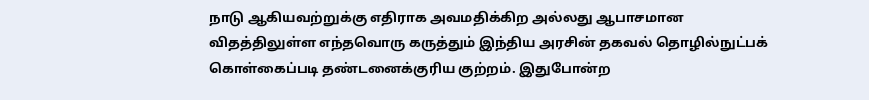நாடு ஆகியவற்றுக்கு எதிராக அவமதிக்கிற அல்லது ஆபாசமான விதத்திலுள்ள எந்தவொரு கருத்தும் இந்திய அரசின் தகவல் தொழில்நுட்பக் கொள்கைப்படி தண்டனைக்குரிய குற்றம். இதுபோன்ற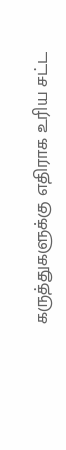கருத்துகளுக்கு எதிராக உரிய சட்ட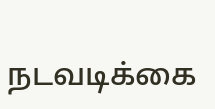நடவடிக்கை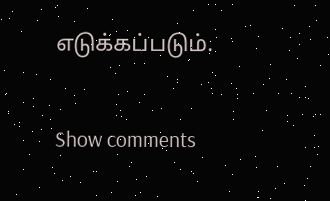எடுக்கப்படும்.

Show comments